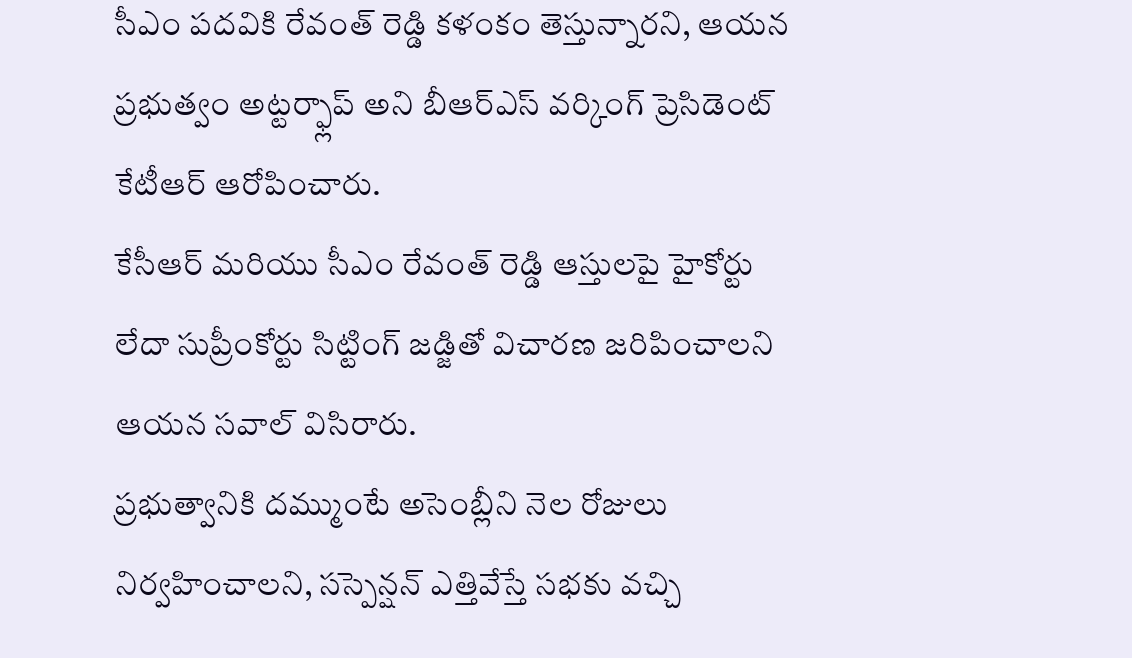సీఎం పదవికి రేవంత్ రెడ్డి కళంకం తెస్తున్నారని, ఆయన ప్రభుత్వం అట్టర్ఫ్లాప్ అని బీఆర్ఎస్ వర్కింగ్ ప్రెసిడెంట్ కేటీఆర్ ఆరోపించారు.
కేసీఆర్ మరియు సీఎం రేవంత్ రెడ్డి ఆస్తులపై హైకోర్టు లేదా సుప్రీంకోర్టు సిట్టింగ్ జడ్జితో విచారణ జరిపించాలని ఆయన సవాల్ విసిరారు.
ప్రభుత్వానికి దమ్ముంటే అసెంబ్లీని నెల రోజులు నిర్వహించాలని, సస్పెన్షన్ ఎత్తివేస్తే సభకు వచ్చి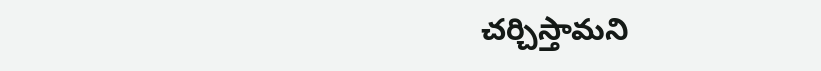చర్చిస్తామని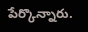పేర్కొన్నారు.